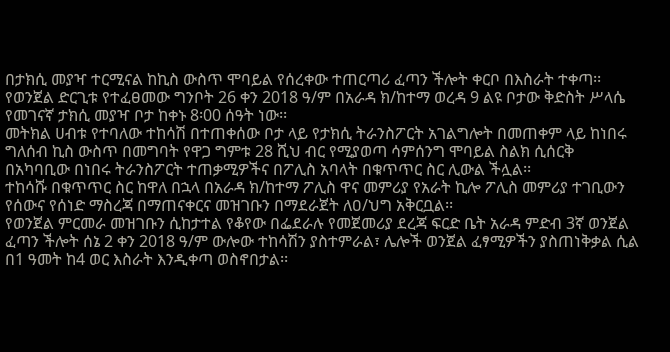በታክሲ መያዣ ተርሚናል ከኪስ ውስጥ ሞባይል የሰረቀው ተጠርጣሪ ፈጣን ችሎት ቀርቦ በእስራት ተቀጣ፡፡
የወንጀል ድርጊቱ የተፈፀመው ግንቦት 26 ቀን 2018 ዓ/ም በአራዳ ክ/ከተማ ወረዳ 9 ልዩ ቦታው ቅድስት ሥላሴ የመገናኛ ታክሲ መያዣ ቦታ ከቀኑ 8፡00 ሰዓት ነው፡፡
መትክል ሀብቱ የተባለው ተከሳሽ በተጠቀሰው ቦታ ላይ የታክሲ ትራንስፖርት አገልግሎት በመጠቀም ላይ ከነበሩ ግለሰብ ኪስ ውስጥ በመግባት የዋጋ ግምቱ 28 ሺህ ብር የሚያወጣ ሳምሰንግ ሞባይል ስልክ ሲሰርቅ በአካባቢው በነበሩ ትራንስፖርት ተጠቃሚዎችና በፖሊስ አባላት በቁጥጥር ስር ሊውል ችሏል፡፡
ተከሳሹ በቁጥጥር ስር ከዋለ በኋላ በአራዳ ክ/ከተማ ፖሊስ ዋና መምሪያ የአራት ኪሎ ፖሊስ መምሪያ ተገቢውን የሰውና የሰነድ ማስረጃ በማጠናቀርና መዝገቡን በማደራጀት ለዐ/ህግ አቅርቧል፡፡
የወንጀል ምርመራ መዝገቡን ሲከታተል የቆየው በፌደራሉ የመጀመሪያ ደረጃ ፍርድ ቤት አራዳ ምድብ 3ኛ ወንጀል ፈጣን ችሎት ሰኔ 2 ቀን 2018 ዓ/ም ውሎው ተከሳሽን ያስተምራል፣ ሌሎች ወንጀል ፈፃሚዎችን ያስጠነቅቃል ሲል በ1 ዓመት ከ4 ወር እስራት እንዲቀጣ ወስኖበታል፡፡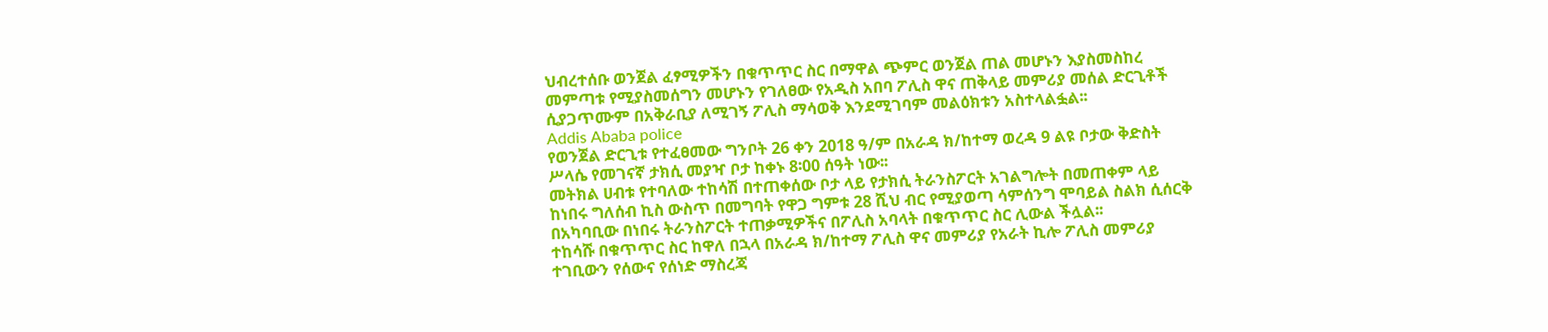ህብረተሰቡ ወንጀል ፈፃሚዎችን በቁጥጥር ስር በማዋል ጭምር ወንጀል ጠል መሆኑን እያስመስከረ መምጣቱ የሚያስመሰግን መሆኑን የገለፀው የአዲስ አበባ ፖሊስ ዋና ጠቅላይ መምሪያ መሰል ድርጊቶች ሲያጋጥሙም በአቅራቢያ ለሚገኝ ፖሊስ ማሳወቅ እንደሚገባም መልዕክቱን አስተላልፏል፡፡
Addis Ababa police
የወንጀል ድርጊቱ የተፈፀመው ግንቦት 26 ቀን 2018 ዓ/ም በአራዳ ክ/ከተማ ወረዳ 9 ልዩ ቦታው ቅድስት ሥላሴ የመገናኛ ታክሲ መያዣ ቦታ ከቀኑ 8፡00 ሰዓት ነው፡፡
መትክል ሀብቱ የተባለው ተከሳሽ በተጠቀሰው ቦታ ላይ የታክሲ ትራንስፖርት አገልግሎት በመጠቀም ላይ ከነበሩ ግለሰብ ኪስ ውስጥ በመግባት የዋጋ ግምቱ 28 ሺህ ብር የሚያወጣ ሳምሰንግ ሞባይል ስልክ ሲሰርቅ በአካባቢው በነበሩ ትራንስፖርት ተጠቃሚዎችና በፖሊስ አባላት በቁጥጥር ስር ሊውል ችሏል፡፡
ተከሳሹ በቁጥጥር ስር ከዋለ በኋላ በአራዳ ክ/ከተማ ፖሊስ ዋና መምሪያ የአራት ኪሎ ፖሊስ መምሪያ ተገቢውን የሰውና የሰነድ ማስረጃ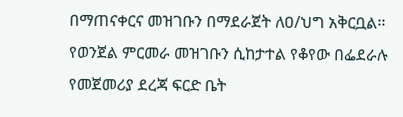በማጠናቀርና መዝገቡን በማደራጀት ለዐ/ህግ አቅርቧል፡፡
የወንጀል ምርመራ መዝገቡን ሲከታተል የቆየው በፌደራሉ የመጀመሪያ ደረጃ ፍርድ ቤት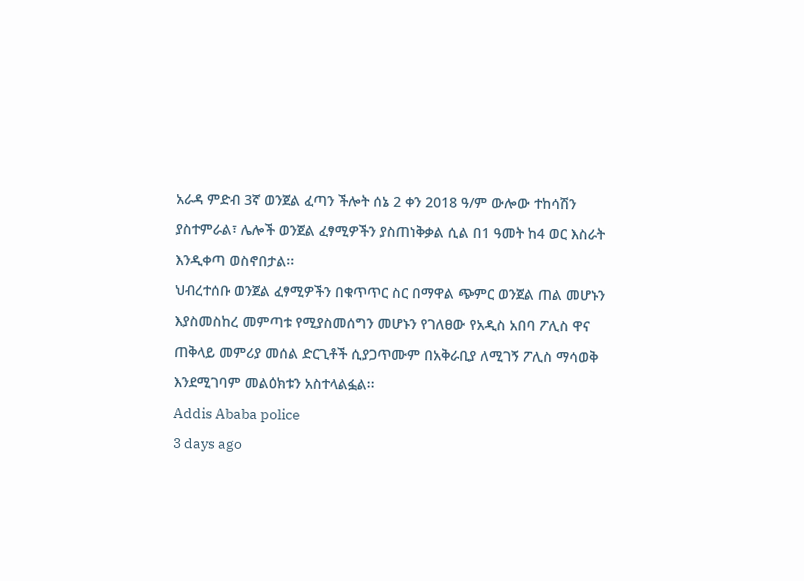አራዳ ምድብ 3ኛ ወንጀል ፈጣን ችሎት ሰኔ 2 ቀን 2018 ዓ/ም ውሎው ተከሳሽን ያስተምራል፣ ሌሎች ወንጀል ፈፃሚዎችን ያስጠነቅቃል ሲል በ1 ዓመት ከ4 ወር እስራት እንዲቀጣ ወስኖበታል፡፡
ህብረተሰቡ ወንጀል ፈፃሚዎችን በቁጥጥር ስር በማዋል ጭምር ወንጀል ጠል መሆኑን እያስመስከረ መምጣቱ የሚያስመሰግን መሆኑን የገለፀው የአዲስ አበባ ፖሊስ ዋና ጠቅላይ መምሪያ መሰል ድርጊቶች ሲያጋጥሙም በአቅራቢያ ለሚገኝ ፖሊስ ማሳወቅ እንደሚገባም መልዕክቱን አስተላልፏል፡፡
Addis Ababa police
3 days ago